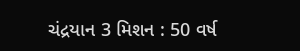ચંદ્રયાન 3 મિશન : 50 વર્ષ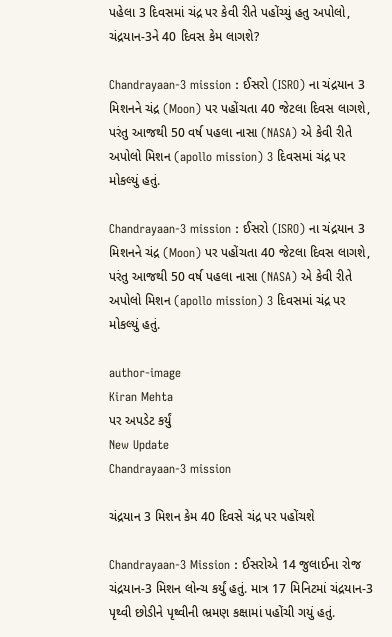પહેલા 3 દિવસમાં ચંદ્ર પર કેવી રીતે પહોંચ્યું હતુ અપોલો, ચંદ્રયાન-3ને 40 દિવસ કેમ લાગશે?

Chandrayaan-3 mission : ઈસરો (ISRO) ના ચંદ્રયાન 3 મિશનને ચંદ્ર (Moon) પર પહોંચતા 40 જેટલા દિવસ લાગશે, પરંતુ આજથી 50 વર્ષ પહલા નાસા (NASA) એ કેવી રીતે અપોલો મિશન (apollo mission) 3 દિવસમાં ચંદ્ર પર મોકલ્યું હતું.

Chandrayaan-3 mission : ઈસરો (ISRO) ના ચંદ્રયાન 3 મિશનને ચંદ્ર (Moon) પર પહોંચતા 40 જેટલા દિવસ લાગશે, પરંતુ આજથી 50 વર્ષ પહલા નાસા (NASA) એ કેવી રીતે અપોલો મિશન (apollo mission) 3 દિવસમાં ચંદ્ર પર મોકલ્યું હતું.

author-image
Kiran Mehta
પર અપડેટ કર્યું
New Update
Chandrayaan-3 mission

ચંદ્રયાન 3 મિશન કેમ 40 દિવસે ચંદ્ર પર પહોંચશે

Chandrayaan-3 Mission : ઈસરોએ 14 જુલાઈના રોજ ચંદ્રયાન-3 મિશન લોન્ચ કર્યું હતું. માત્ર 17 મિનિટમાં ચંદ્રયાન-3 પૃથ્વી છોડીને પૃથ્વીની ભ્રમણ કક્ષામાં પહોંચી ગયું હતું.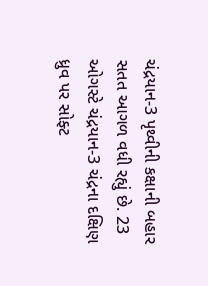ચંદ્રયાન-3 પૃથ્વીની કક્ષાની બહાર સતત આગળ વધી રહ્યું છે. 23 ઓગસ્ટે ચંદ્રયાન-3 ચંદ્રના દક્ષિણ ધ્રુવ પર સોફ્ટ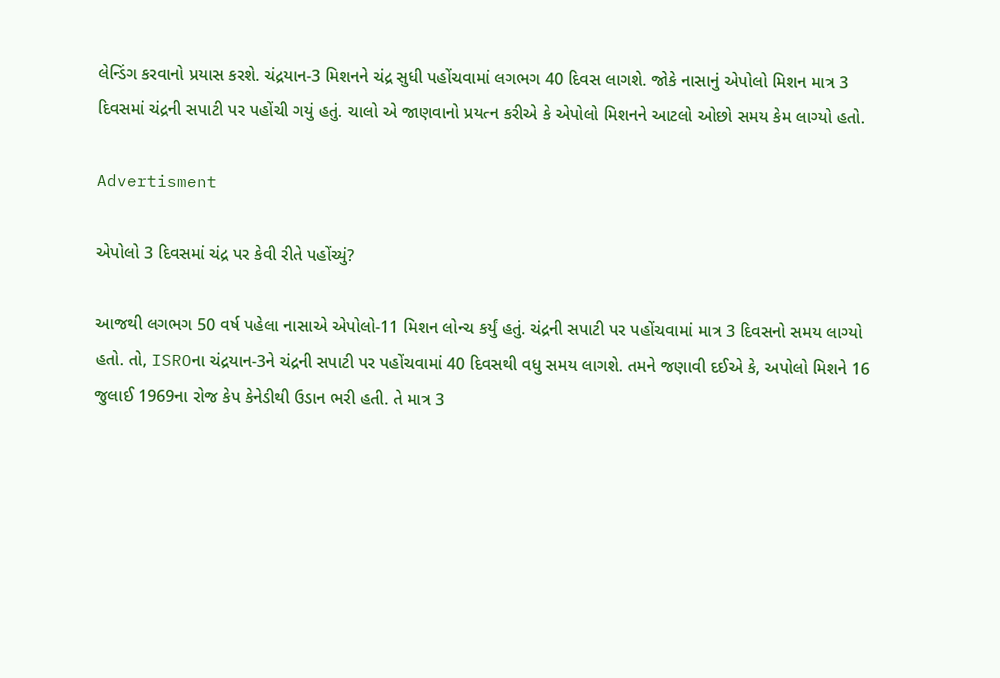લેન્ડિંગ કરવાનો પ્રયાસ કરશે. ચંદ્રયાન-3 મિશનને ચંદ્ર સુધી પહોંચવામાં લગભગ 40 દિવસ લાગશે. જોકે નાસાનું એપોલો મિશન માત્ર 3 દિવસમાં ચંદ્રની સપાટી પર પહોંચી ગયું હતું. ચાલો એ જાણવાનો પ્રયત્ન કરીએ કે એપોલો મિશનને આટલો ઓછો સમય કેમ લાગ્યો હતો.

Advertisment

એપોલો 3 દિવસમાં ચંદ્ર પર કેવી રીતે પહોંચ્યું?

આજથી લગભગ 50 વર્ષ પહેલા નાસાએ એપોલો-11 મિશન લોન્ચ કર્યું હતું. ચંદ્રની સપાટી પર પહોંચવામાં માત્ર 3 દિવસનો સમય લાગ્યો હતો. તો, ISROના ચંદ્રયાન-3ને ચંદ્રની સપાટી પર પહોંચવામાં 40 દિવસથી વધુ સમય લાગશે. તમને જણાવી દઈએ કે, અપોલો મિશને 16 જુલાઈ 1969ના રોજ કેપ કેનેડીથી ઉડાન ભરી હતી. તે માત્ર 3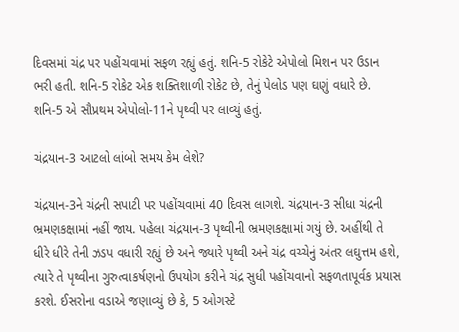દિવસમાં ચંદ્ર પર પહોંચવામાં સફળ રહ્યું હતું. શનિ-5 રોકેટે એપોલો મિશન પર ઉડાન ભરી હતી. શનિ-5 રોકેટ એક શક્તિશાળી રોકેટ છે, તેનું પેલોડ પણ ઘણું વધારે છે. શનિ-5 એ સૌપ્રથમ એપોલો-11ને પૃથ્વી પર લાવ્યું હતું.

ચંદ્રયાન-3 આટલો લાંબો સમય કેમ લેશે?

ચંદ્રયાન-3ને ચંદ્રની સપાટી પર પહોંચવામાં 40 દિવસ લાગશે. ચંદ્રયાન-3 સીધા ચંદ્રની ભ્રમણકક્ષામાં નહીં જાય. પહેલા ચંદ્રયાન-3 પૃથ્વીની ભ્રમણકક્ષામાં ગયું છે. અહીંથી તે ધીરે ધીરે તેની ઝડપ વધારી રહ્યું છે અને જ્યારે પૃથ્વી અને ચંદ્ર વચ્ચેનું અંતર લઘુત્તમ હશે, ત્યારે તે પૃથ્વીના ગુરુત્વાકર્ષણનો ઉપયોગ કરીને ચંદ્ર સુધી પહોંચવાનો સફળતાપૂર્વક પ્રયાસ કરશે. ઈસરોના વડાએ જણાવ્યું છે કે, 5 ઓગસ્ટે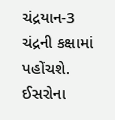ચંદ્રયાન-3 ચંદ્રની કક્ષામાં પહોંચશે. ઈસરોના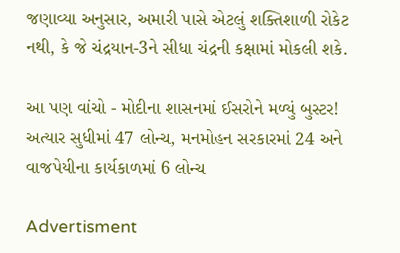જણાવ્યા અનુસાર, અમારી પાસે એટલું શક્તિશાળી રોકેટ નથી, કે જે ચંદ્રયાન-3ને સીધા ચંદ્રની કક્ષામાં મોકલી શકે.

આ પણ વાંચો - મોદીના શાસનમાં ઈસરોને મળ્યું બુસ્ટર! અત્યાર સુધીમાં 47 લોન્ચ, મનમોહન સરકારમાં 24 અને વાજપેયીના કાર્યકાળમાં 6 લોન્ચ

Advertisment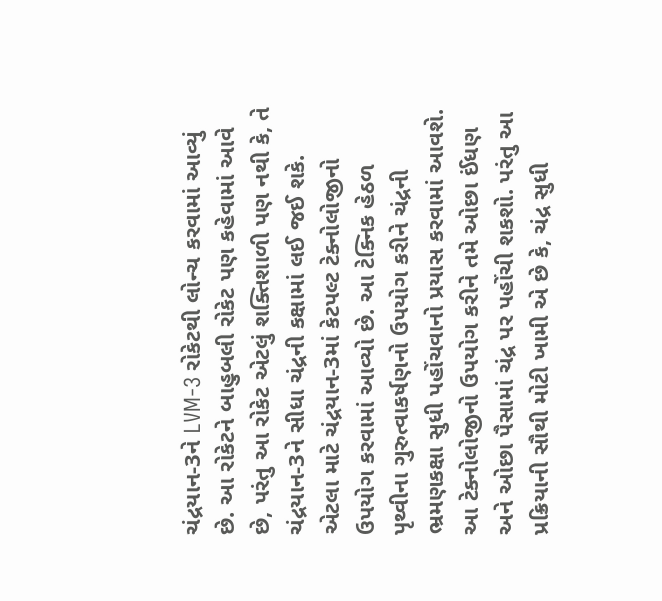ચંદ્રયાન-3ને LVM-3 રોકેટથી લોન્ચ કરવામાં આવ્યું છે. આ રોકેટને બાહુબલી રોકેટ પણ કહેવામાં આવે છે, પરંતુ આ રોકેટ એટલું શક્તિશાળી પણ નથી કે, તે ચંદ્રયાન-3ને સીધા ચંદ્રની કક્ષામાં લઈ જઈ શકે. એટલા માટે ચંદ્રયાન-3માં કેટપલ્ટ ટેક્નોલોજીનો ઉપયોગ કરવામાં આવ્યો છે. આ ટેક્નિક હેઠળ પૃથ્વીના ગુરુત્વાકર્ષણનો ઉપયોગ કરીને ચંદ્રની ભ્રમણકક્ષા સુધી પહોંચવાનો પ્રયાસ કરવામાં આવશે. આ ટેક્નોલોજીનો ઉપયોગ કરીને તમે ઓછા ઈંધણ અને ઓછા પૈસામાં ચંદ્ર પર પહોંચી શકશો. પરંતુ આ પ્રક્રિયાની સૌથી મોટી ખામી એ છે કે, ચંદ્ર સુધી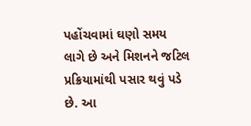પહોંચવામાં ઘણો સમય લાગે છે અને મિશનને જટિલ પ્રક્રિયામાંથી પસાર થવું પડે છે. આ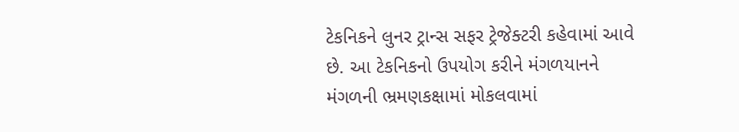ટેકનિકને લુનર ટ્રાન્સ સફર ટ્રેજેક્ટરી કહેવામાં આવે છે. આ ટેકનિકનો ઉપયોગ કરીને મંગળયાનને મંગળની ભ્રમણકક્ષામાં મોકલવામાં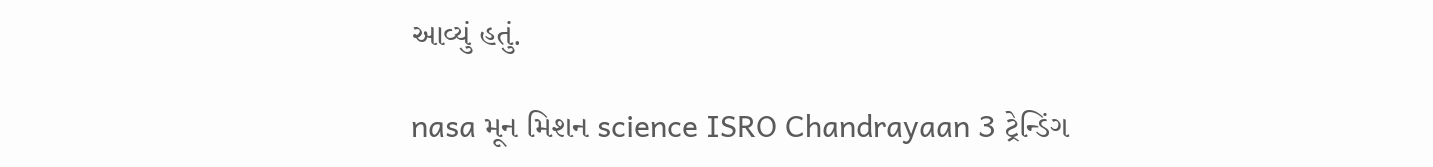આવ્યું હતું.

nasa મૂન મિશન science ISRO Chandrayaan 3 ટ્રેન્ડિંગ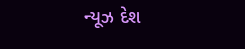ન્યૂઝ દેશ